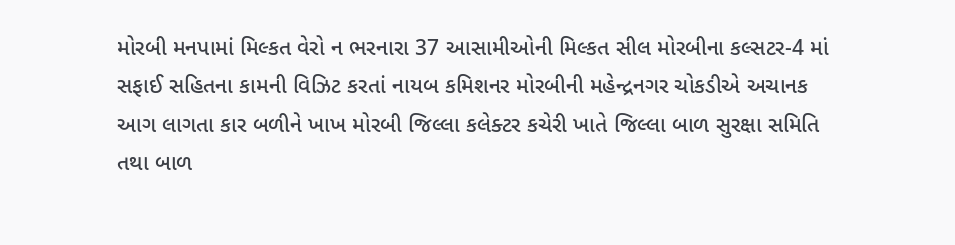મોરબી મનપામાં મિલ્કત વેરો ન ભરનારા 37 આસામીઓની મિલ્કત સીલ મોરબીના કલ્સટર-4 માં સફાઈ સહિતના કામની વિઝિટ કરતાં નાયબ કમિશનર મોરબીની મહેન્દ્રનગર ચોકડીએ અચાનક આગ લાગતા કાર બળીને ખાખ મોરબી જિલ્લા કલેક્ટર કચેરી ખાતે જિલ્લા બાળ સુરક્ષા સમિતિ તથા બાળ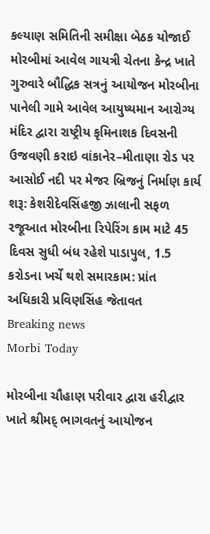કલ્યાણ સમિતિની સમીક્ષા બેઠક યોજાઈ મોરબીમાં આવેલ ગાયત્રી ચેતના કેન્દ્ર ખાતે ગુરુવારે બૌદ્ધિક સત્રનું આયોજન મોરબીના પાનેલી ગામે આવેલ આયુષ્યમાન આરોગ્ય મંદિર દ્વારા રાષ્ટ્રીય કૃમિનાશક દિવસની ઉજવણી કરાઇ વાંકાનેર–મીતાણા રોડ પર આસોઈ નદી પર મેજર બ્રિજનું નિર્માણ કાર્ય શરૂ: કેશરીદેવસિંહજી ઝાલાની સફળ રજૂઆત મોરબીના રિપેરિંગ કામ માટે 45 દિવસ સુધી બંધ રહેશે પાડાપુલ, 1.5 કરોડના ખર્ચે થશે સમારકામ: પ્રાંત અધિકારી પ્રવિણસિંહ જેતાવત
Breaking news
Morbi Today

મોરબીના ચૌહાણ પરીવાર દ્વારા હરીદ્વાર ખાતે શ્રીમદ્ ભાગવતનું આયોજન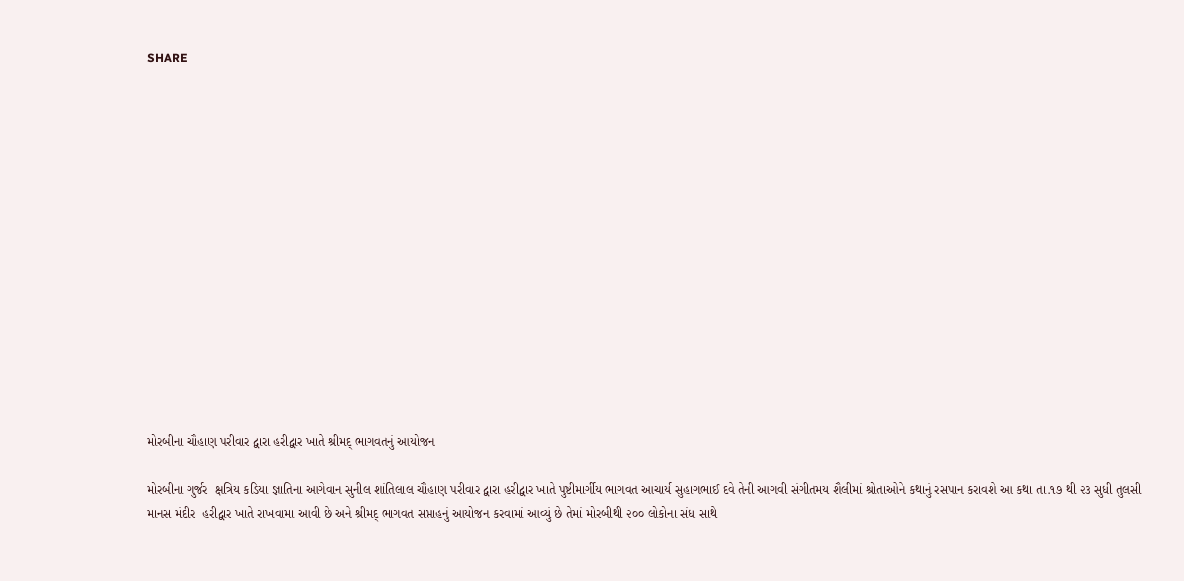SHARE















મોરબીના ચૌહાણ પરીવાર દ્વારા હરીદ્વાર ખાતે શ્રીમદ્ ભાગવતનું આયોજન

મોરબીના ગુર્જર  ક્ષત્રિય કડિયા જ્ઞાતિના આગેવાન સુનીલ શાંતિલાલ ચૌહાણ પરીવાર દ્વારા હરીદ્વાર ખાતે પુષ્ટીમાર્ગીય ભાગવત આચાર્ય સુહાગભાઈ દવે તેની આગવી સંગીતમય શૈલીમાં શ્રોતાઓને કથાનું રસપાન કરાવશે આ કથા તા.૧૭ થી ૨૩ સુધી તુલસી માનસ મંદીર  હરીદ્વાર ખાતે રાખવામા આવી છે અને શ્રીમદ્ ભાગવત સપ્તાહનું આયોજન કરવામાં આવ્યું છે તેમાં મોરબીથી ૨૦૦ લોકોના સંધ સાથે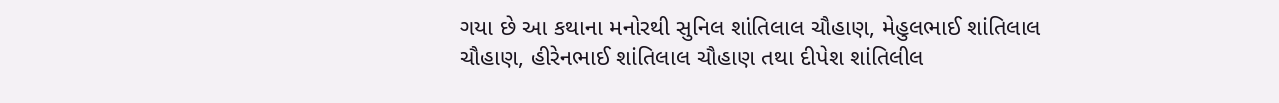ગયા છે આ કથાના મનોરથી સુનિલ શાંતિલાલ ચૌહાણ, મેહુલભાઈ શાંતિલાલ ચૌહાણ, હીરેનભાઈ શાંતિલાલ ચૌહાણ તથા દીપેશ શાંતિલીલ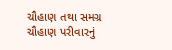ચૌહાણ તથા સમગ્ર ચૌહાણ પરીવારનું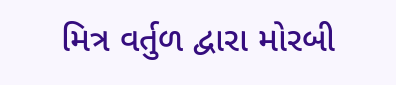મિત્ર વર્તુળ દ્વારા મોરબી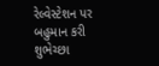રેલ્વેસ્ટેશન પર બહુમાન કરી શુભેચ્છા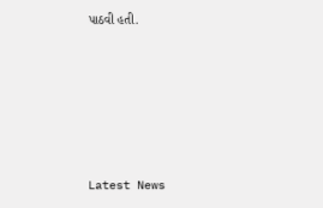પાઠવી હતી.






Latest News